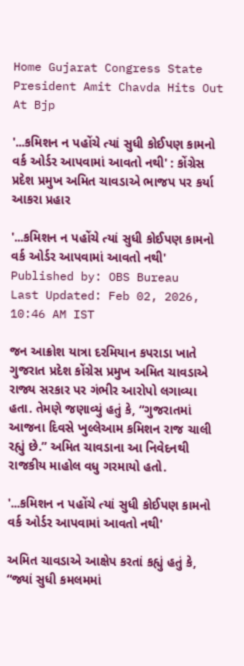Home Gujarat Congress State President Amit Chavda Hits Out At Bjp

'...કમિશન ન પહોંચે ત્યાં સુધી કોઈપણ કામનો વર્ક ઓર્ડર આપવામાં આવતો નથી' : કોંગ્રેસ પ્રદેશ પ્રમુખ અમિત ચાવડાએ ભાજપ પર કર્યા આકરા પ્રહાર

'...કમિશન ન પહોંચે ત્યાં સુધી કોઈપણ કામનો વર્ક ઓર્ડર આપવામાં આવતો નથી'
Published by: OBS Bureau
Last Updated: Feb 02, 2026, 10:46 AM IST

જન આક્રોશ યાત્રા દરમિયાન કપરાડા ખાતે ગુજરાત પ્રદેશ કોંગ્રેસ પ્રમુખ અમિત ચાવડાએ રાજ્ય સરકાર પર ગંભીર આરોપો લગાવ્યા હતા. તેમણે જણાવ્યું હતું કે, “ગુજરાતમાં આજના દિવસે ખુલ્લેઆમ કમિશન રાજ ચાલી રહ્યું છે.” અમિત ચાવડાના આ નિવેદનથી રાજકીય માહોલ વધુ ગરમાયો હતો.

'...કમિશન ન પહોંચે ત્યાં સુધી કોઈપણ કામનો વર્ક ઓર્ડર આપવામાં આવતો નથી'

અમિત ચાવડાએ આક્ષેપ કરતાં કહ્યું હતું કે, “જ્યાં સુધી કમલમમાં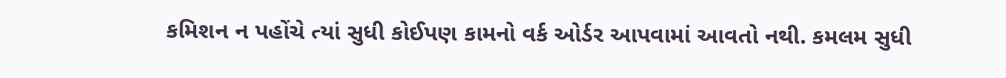કમિશન ન પહોંચે ત્યાં સુધી કોઈપણ કામનો વર્ક ઓર્ડર આપવામાં આવતો નથી. કમલમ સુધી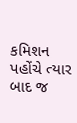કમિશન પહોંચે ત્યાર બાદ જ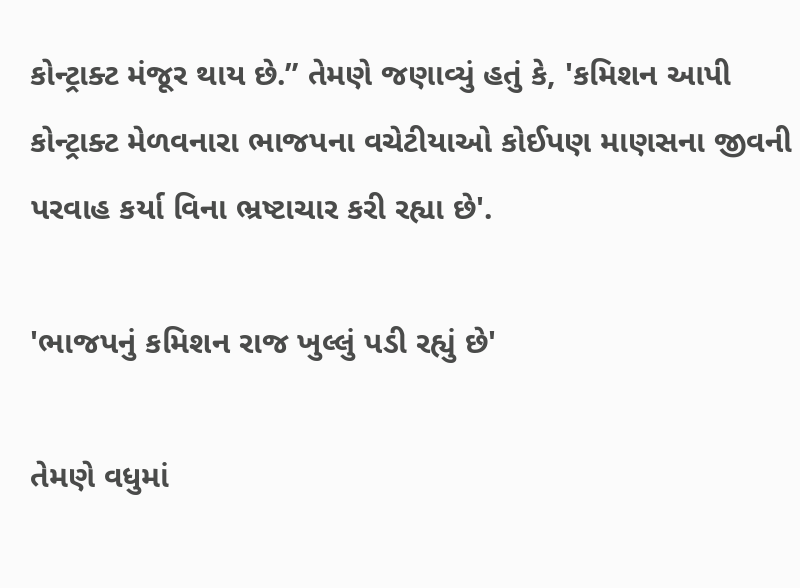કોન્ટ્રાક્ટ મંજૂર થાય છે.” તેમણે જણાવ્યું હતું કે, 'કમિશન આપી કોન્ટ્રાક્ટ મેળવનારા ભાજપના વચેટીયાઓ કોઈપણ માણસના જીવની પરવાહ કર્યા વિના ભ્રષ્ટાચાર કરી રહ્યા છે'.

'ભાજપનું કમિશન રાજ ખુલ્લું પડી રહ્યું છે'

તેમણે વધુમાં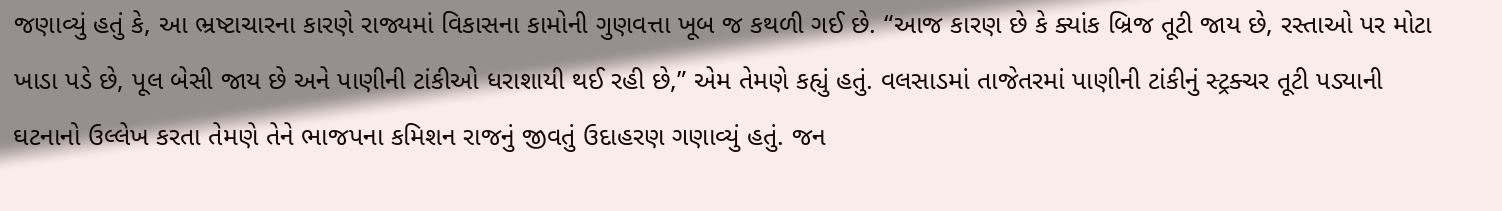જણાવ્યું હતું કે, આ ભ્રષ્ટાચારના કારણે રાજ્યમાં વિકાસના કામોની ગુણવત્તા ખૂબ જ કથળી ગઈ છે. “આજ કારણ છે કે ક્યાંક બ્રિજ તૂટી જાય છે, રસ્તાઓ પર મોટા ખાડા પડે છે, પૂલ બેસી જાય છે અને પાણીની ટાંકીઓ ધરાશાયી થઈ રહી છે,” એમ તેમણે કહ્યું હતું. વલસાડમાં તાજેતરમાં પાણીની ટાંકીનું સ્ટ્રક્ચર તૂટી પડ્યાની ઘટનાનો ઉલ્લેખ કરતા તેમણે તેને ભાજપના કમિશન રાજનું જીવતું ઉદાહરણ ગણાવ્યું હતું. જન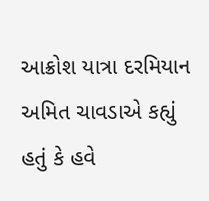આક્રોશ યાત્રા દરમિયાન અમિત ચાવડાએ કહ્યું હતું કે હવે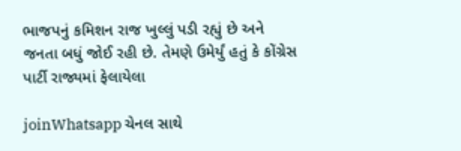ભાજપનું કમિશન રાજ ખુલ્લું પડી રહ્યું છે અને જનતા બધું જોઈ રહી છે. તેમણે ઉમેર્યું હતું કે કોંગ્રેસ પાર્ટી રાજ્યમાં ફેલાયેલા

joinWhatsapp ચેનલ સાથે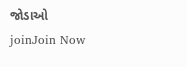જોડાઓ
joinJoin Now